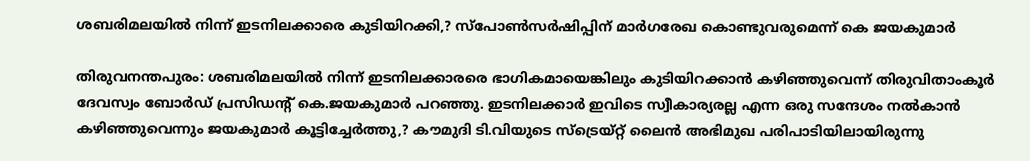ശബരിമലയില്‍ നിന്ന് ഇടനിലക്കാരെ കുടിയിറക്കി,? സ്‌പോണ്‍സര്‍ഷിപ്പിന് മാര്‍ഗരേഖ കൊണ്ടുവരുമെന്ന് കെ ജയകുമാര്‍

തിരുവനന്തപുരം: ശബരിമലയില്‍ നിന്ന് ഇടനിലക്കാരരെ ഭാഗികമായെങ്കിലും കുടിയിറക്കാന്‍ കഴിഞ്ഞുവെന്ന് തിരുവിതാംകൂര്‍ ദേവസ്വം ബോര്‍ഡ് പ്രസിഡന്റ് കെ.ജയകുമാര്‍ പറഞ്ഞു. ഇടനിലക്കാര്‍ ഇവിടെ സ്വീകാര്യരല്ല എന്ന ഒരു സന്ദേശം നല്‍കാന്‍ കഴിഞ്ഞുവെന്നും ജയകുമാര്‍ കൂട്ടിച്ചേര്‍ത്തു,? കൗമുദി ടി.വിയുടെ സ്‌ട്രെയ്റ്റ് ലൈന്‍ അഭിമുഖ പരിപാടിയിലായിരുന്നു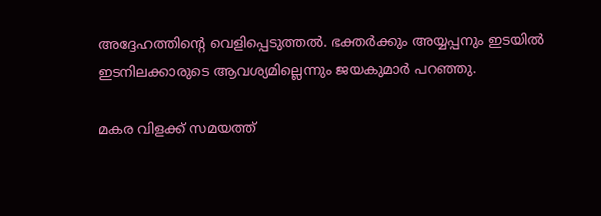അദ്ദേഹത്തിന്റെ വെളിപ്പെടുത്തല്‍. ഭക്തര്‍ക്കും അയ്യപ്പനും ഇടയില്‍ ഇടനിലക്കാരുടെ ആവശ്യമില്ലെന്നും ജയകുമാര്‍ പറഞ്ഞു.

മകര വിളക്ക് സമയത്ത്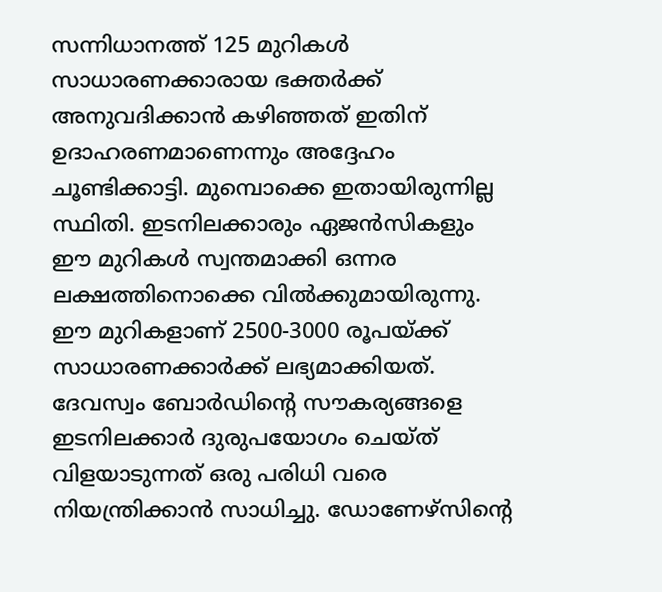സന്നിധാനത്ത് 125 മുറികള്‍ സാധാരണക്കാരായ ഭക്തര്‍ക്ക് അനുവദിക്കാന്‍ കഴിഞ്ഞത് ഇതിന് ഉദാഹരണമാണെന്നും അദ്ദേഹം ചൂണ്ടിക്കാട്ടി. മുമ്പൊക്കെ ഇതായിരുന്നില്ല സ്ഥിതി. ഇടനിലക്കാരും ഏജന്‍സികളും ഈ മുറികള്‍ സ്വന്തമാക്കി ഒന്നര ലക്ഷത്തിനൊക്കെ വില്‍ക്കുമായിരുന്നു. ഈ മുറികളാണ് 2500-3000 രൂപയ്ക്ക് സാധാരണക്കാര്‍ക്ക് ലഭ്യമാക്കിയത്. ദേവസ്വം ബോര്‍ഡിന്റെ സൗകര്യങ്ങളെ ഇടനിലക്കാര്‍ ദുരുപയോഗം ചെയ്ത് വിളയാടുന്നത് ഒരു പരിധി വരെ നിയന്ത്രിക്കാന്‍ സാധിച്ചു. ഡോണേഴ്സിന്റെ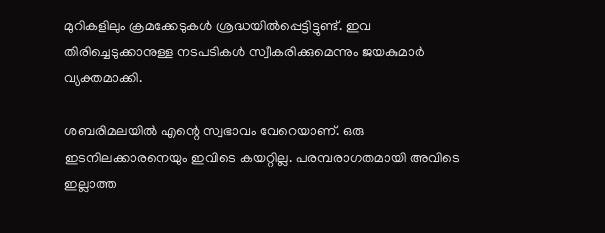മുറികളിലും ക്രമക്കേടുകള്‍ ശ്രദ്ധയില്‍പ്പെട്ടിട്ടുണ്ട്. ഇവ തിരിച്ചെടുക്കാനുള്ള നടപടികള്‍ സ്വീകരിക്കുമെന്നും ജയകുമാര്‍ വ്യക്തമാക്കി.

ശബരിമലയില്‍ എന്റെ സ്വഭാവം വേറെയാണ്. ഒരു ഇടനിലക്കാരനെയും ഇവിടെ കയറ്റില്ല. പരമ്പരാഗതമായി അവിടെ ഇല്ലാത്ത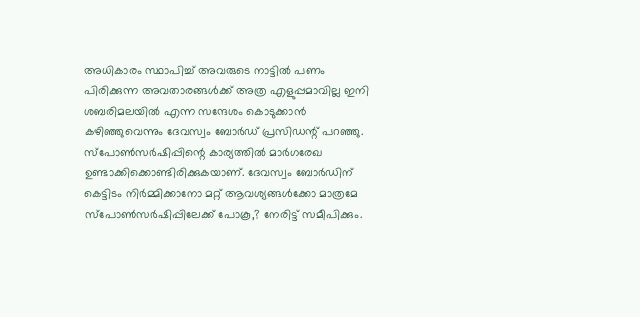അധികാരം സ്ഥാപിച്ച് അവരുടെ നാട്ടില്‍ പണം പിരിക്കുന്ന അവതാരങ്ങള്‍ക്ക് അത്ര എളുപ്പമാവില്ല ഇനി ശബരിമലയില്‍ എന്ന സന്ദേശം കൊടുക്കാന്‍ കഴിഞ്ഞുവെന്നും ദേവസ്വം ബോര്‍ഡ് പ്രസിഡന്റ് പറഞ്ഞു. സ്‌പോണ്‍സര്‍ഷിപ്പിന്റെ കാര്യത്തില്‍ മാര്‍ഗരേഖ ഉണ്ടാക്കിക്കൊണ്ടിരിക്കുകയാണ്. ദേവസ്വം ബോര്‍ഡിന് കെട്ടിടം നിര്‍മ്മിക്കാനോ മറ്റ് ആവശ്യങ്ങള്‍ക്കോ മാത്രമേ സ്‌പോണ്‍സര്‍ഷിപ്പിലേക്ക് പോകൂ,? നേരിട്ട് സമീപിക്കും.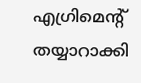എഗ്രിമെന്റ് തയ്യാറാക്കി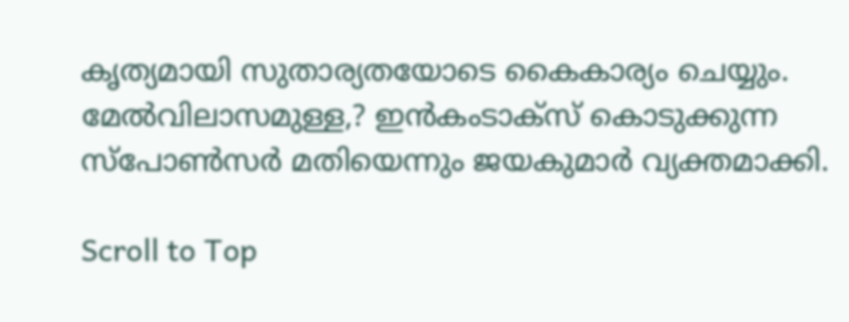കൃത്യമായി സുതാര്യതയോടെ കൈകാര്യം ചെയ്യും. മേല്‍വിലാസമുള്ള,? ഇന്‍കംടാക്‌സ് കൊടുക്കുന്ന സ്‌പോണ്‍സര്‍ മതിയെന്നും ജയകുമാര്‍ വ്യക്തമാക്കി.

Scroll to Top